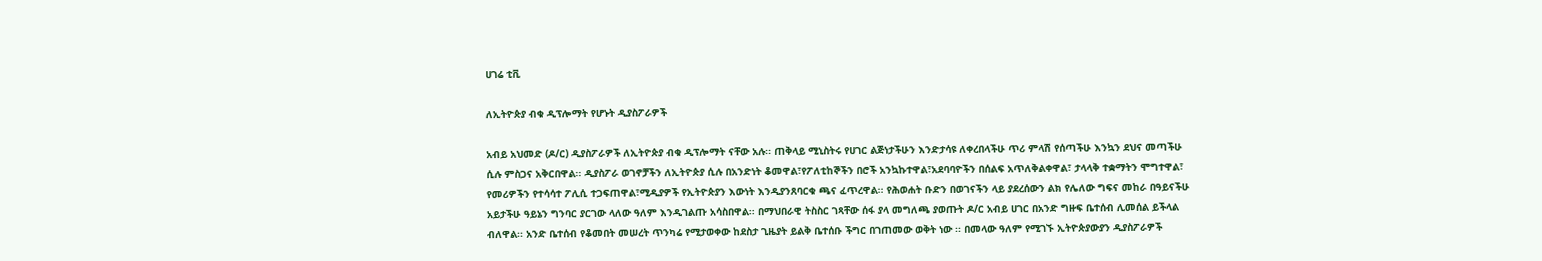ሀገሬ ቲቪ

ለኢትዮጵያ ብቁ ዲፕሎማት የሆኑት ዲያስፖራዎች

አብይ አህመድ (ዶ/ር) ዲያስፖራዎች ለኢትዮጵያ ብቁ ዲፕሎማት ናቸው አሉ፡፡ ጠቅላይ ሚኒስትሩ የሀገር ልጅነታችሁን እንድታሳዩ ለቀረበላችሁ ጥሪ ምላሽ የሰጣችሁ እንኳን ደህና መጣችሁ ሲሉ ምስጋና አቅርበዋል፡፡ ዲያስፖራ ወገኖቻችን ለኢትዮጵያ ሲሉ በአንድነት ቆመዋል፣የፖለቲከኞችን በሮች አንኳኩተዋል፣አደባባዮችን በሰልፍ አጥለቅልቀዋል፣ ታላላቅ ተቋማትን ሞግተዋል፣ የመሪዎችን የተሳሳተ ፖሊሲ ተጋፍጠዋል፣ሚዲያዎች የኢትዮጵያን እውነት እንዲያንጸባርቁ ጫና ፈጥረዋል፡፡ የሕወሐት ቡድን በወገናችን ላይ ያደረሰውን ልክ የሌለው ግፍና መከራ በዓይናችሁ አይታችሁ ዓይኔን ግንባር ያርገው ላለው ዓለም እንዲገልጡ አሳስበዋል፡፡ በማህበራዊ ትስስር ገጻቸው ሰፋ ያላ መግለጫ ያወጡት ዶ/ር አብይ ሀገር በአንድ ግዙፍ ቤተሰብ ሊመሰል ይችላል ብለዋል፡፡ አንድ ቤተሰብ የቆመበት መሠረት ጥንካሬ የሚታወቀው ከደስታ ጊዜያት ይልቅ ቤተሰቡ ችግር በገጠመው ወቅት ነው ፡፡ በመላው ዓለም የሚገኙ ኢትዮጵያውያን ዲያስፖራዎች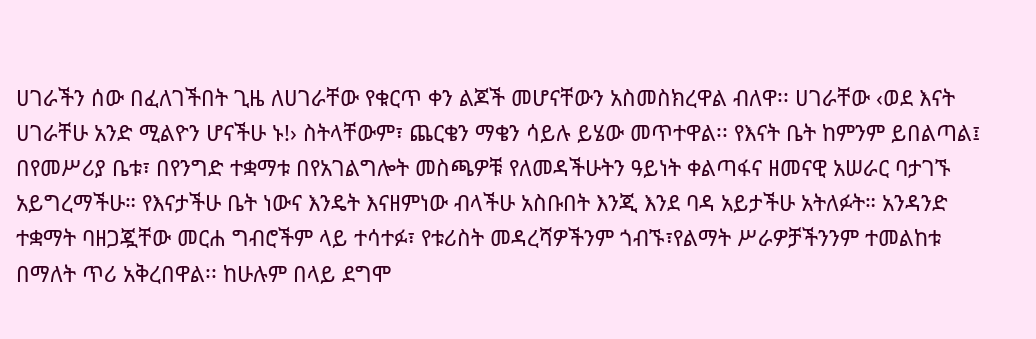ሀገራችን ሰው በፈለገችበት ጊዜ ለሀገራቸው የቁርጥ ቀን ልጆች መሆናቸውን አስመስክረዋል ብለዋ፡፡ ሀገራቸው ‹ወደ እናት ሀገራቸሁ አንድ ሚልዮን ሆናችሁ ኑ!› ስትላቸውም፣ ጨርቄን ማቄን ሳይሉ ይሄው መጥተዋል፡፡ የእናት ቤት ከምንም ይበልጣል፤ በየመሥሪያ ቤቱ፣ በየንግድ ተቋማቱ በየአገልግሎት መስጫዎቹ የለመዳችሁትን ዓይነት ቀልጣፋና ዘመናዊ አሠራር ባታገኙ አይግረማችሁ። የእናታችሁ ቤት ነውና እንዴት እናዘምነው ብላችሁ አስቡበት እንጂ እንደ ባዳ አይታችሁ አትለፉት። አንዳንድ ተቋማት ባዘጋጇቸው መርሐ ግብሮችም ላይ ተሳተፉ፣ የቱሪስት መዳረሻዎችንም ጎብኙ፣የልማት ሥራዎቻችንንም ተመልከቱ በማለት ጥሪ አቅረበዋል፡፡ ከሁሉም በላይ ደግሞ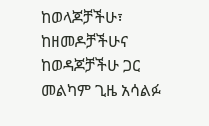ከወላጆቻችሁ፣ ከዘመዶቻችሁና ከወዳጆቻችሁ ጋር መልካም ጊዜ አሳልፉ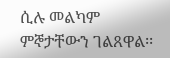ሲሉ መልካም ምኞታቸውን ገልጸዋል፡፡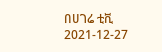በሀገሬ ቲቪ
2021-12-27